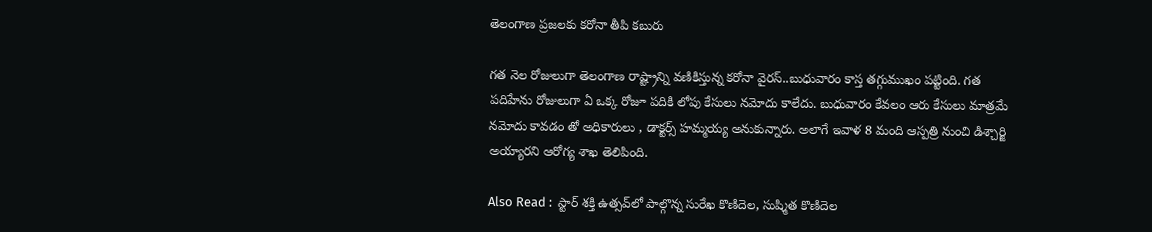తెలంగాణ ప్రజలకు కరోనా తీపి కబురు

గత నెల రోజులుగా తెలంగాణ రాష్ట్రాన్ని వణికిస్తున్న కరోనా వైరస్..బుధువారం కాస్త తగ్గుముఖం పట్టింది. గత పదిహేను రోజులుగా ఏ ఒక్క రోజూ పదికి లోపు కేసులు నమోదు కాలేదు. బుధువారం కేవలం ఆరు కేసులు మాత్రమే నమోదు కావడం తో అధికారులు , డాక్టర్స్ హమ్మయ్య అనుకున్నారు. అలాగే ఇవాళ 8 మంది ఆస్పత్రి నుంచి డిశ్చార్జి అయ్యారని ఆరోగ్య శాఖ తెలిపింది.

Also Read :  స్టార్ శక్తి ఉత్సవ్‌లో పాల్గొన్న సురేఖ కొణిదెల, సుష్మిత కొణిదెల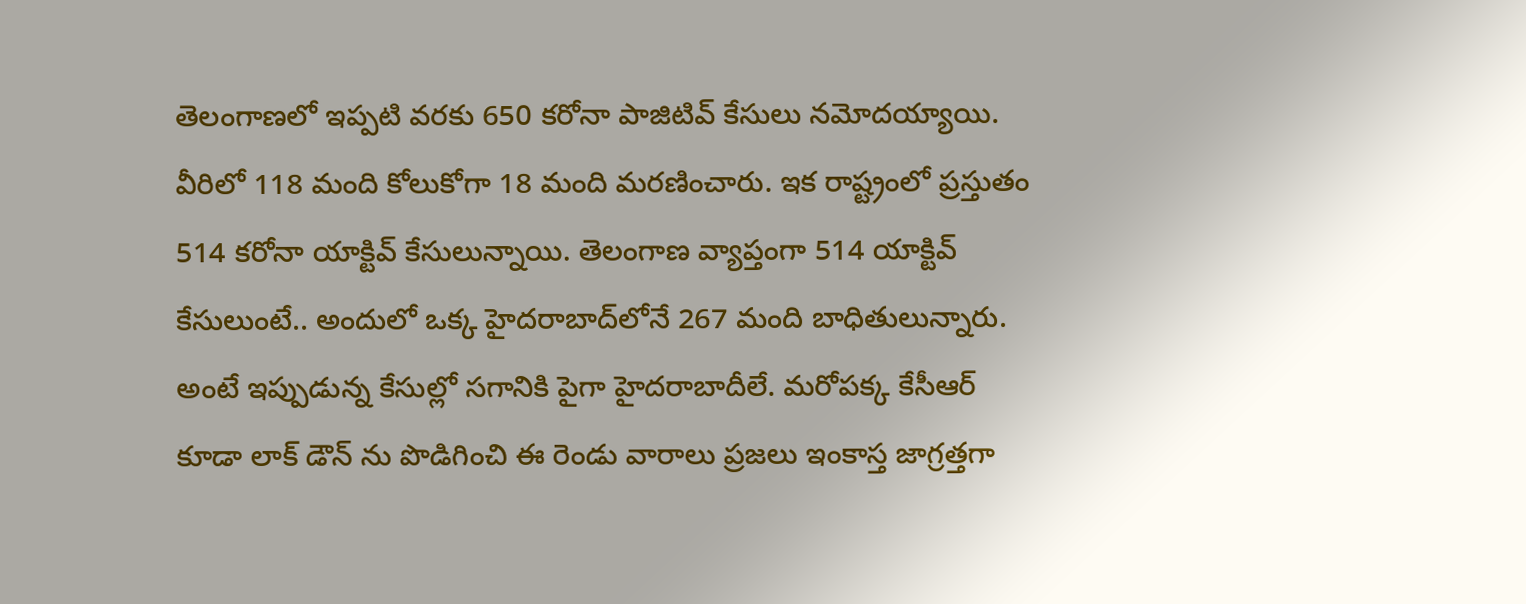తెలంగాణలో ఇప్పటి వరకు 650 కరోనా పాజిటివ్ కేసులు నమోదయ్యాయి. వీరిలో 118 మంది కోలుకోగా 18 మంది మరణించారు. ఇక రాష్ట్రంలో ప్రస్తుతం 514 కరోనా యాక్టివ్ కేసులున్నాయి. తెలంగాణ వ్యాప్తంగా 514 యాక్టివ్ కేసులుంటే.. అందులో ఒక్క హైదరాబాద్‌లోనే 267 మంది బాధితులున్నారు. అంటే ఇప్పుడున్న కేసుల్లో సగానికి పైగా హైదరాబాదీలే. మరోపక్క కేసీఆర్ కూడా లాక్ డౌన్ ను పొడిగించి ఈ రెండు వారాలు ప్రజలు ఇంకాస్త జాగ్రత్తగా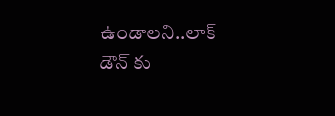ఉండాలని..లాక్ డౌన్ కు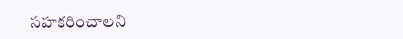సహకరించాలని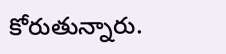కోరుతున్నారు.